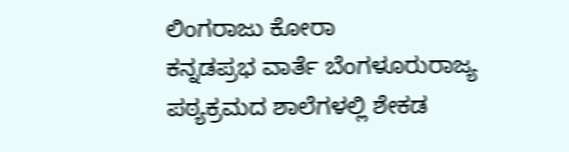ಲಿಂಗರಾಜು ಕೋರಾ
ಕನ್ನಡಪ್ರಭ ವಾರ್ತೆ ಬೆಂಗಳೂರುರಾಜ್ಯ ಪಠ್ಯಕ್ರಮದ ಶಾಲೆಗಳಲ್ಲಿ ಶೇಕಡ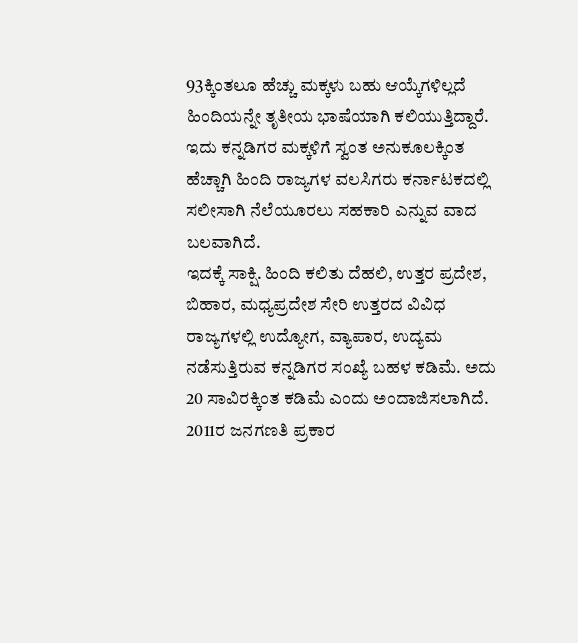93ಕ್ಕಿಂತಲೂ ಹೆಚ್ಚು ಮಕ್ಕಳು ಬಹು ಆಯ್ಕೆಗಳಿಲ್ಲದೆ ಹಿಂದಿಯನ್ನೇ ತೃತೀಯ ಭಾಷೆಯಾಗಿ ಕಲಿಯುತ್ತಿದ್ದಾರೆ. ಇದು ಕನ್ನಡಿಗರ ಮಕ್ಕಳಿಗೆ ಸ್ವಂತ ಅನುಕೂಲಕ್ಕಿಂತ ಹೆಚ್ಚಾಗಿ ಹಿಂದಿ ರಾಜ್ಯಗಳ ವಲಸಿಗರು ಕರ್ನಾಟಕದಲ್ಲಿ ಸಲೀಸಾಗಿ ನೆಲೆಯೂರಲು ಸಹಕಾರಿ ಎನ್ನುವ ವಾದ ಬಲವಾಗಿದೆ.
ಇದಕ್ಕೆ ಸಾಕ್ಷಿ. ಹಿಂದಿ ಕಲಿತು ದೆಹಲಿ, ಉತ್ತರ ಪ್ರದೇಶ, ಬಿಹಾರ, ಮಧ್ಯಪ್ರದೇಶ ಸೇರಿ ಉತ್ತರದ ವಿವಿಧ ರಾಜ್ಯಗಳಲ್ಲಿ ಉದ್ಯೋಗ, ವ್ಯಾಪಾರ, ಉದ್ಯಮ ನಡೆಸುತ್ತಿರುವ ಕನ್ನಡಿಗರ ಸಂಖ್ಯೆ ಬಹಳ ಕಡಿಮೆ. ಅದು 20 ಸಾವಿರಕ್ಕಿಂತ ಕಡಿಮೆ ಎಂದು ಅಂದಾಜಿಸಲಾಗಿದೆ. 2011ರ ಜನಗಣತಿ ಪ್ರಕಾರ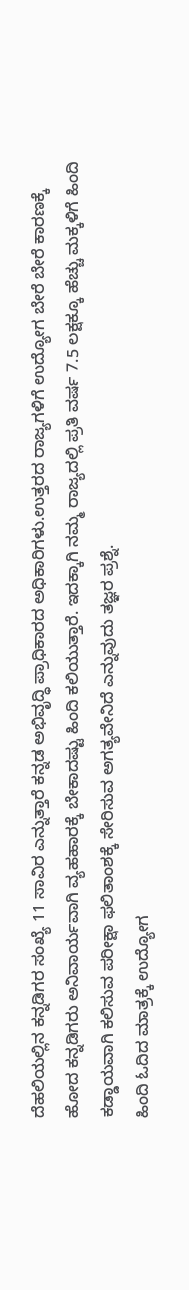ದೆಹಲಿಯಲ್ಲಿನ ಕನ್ನಡಿಗರ ಸಂಖ್ಯೆ 11 ಸಾವಿರ ಎನ್ನುತ್ತಾರೆ ಕನ್ನಡ ಅಭಿವೃದ್ಧಿ ಪ್ರಾಧಿಕಾರದ ಅಧಿಕಾರಿಗಳು.ಉತ್ತರದ ರಾಜ್ಯಗಳಿಗೆ ಉದ್ಯೋಗ ಬೇರೆ ಬೇರೆ ಕಾರಣಕ್ಕೆ ಹೋದ ಕನ್ನಡಿಗರು ಅನಿವಾರ್ಯವಾಗಿ ವ್ಯಹಹಾರಕ್ಕೆ ಬೇಕಾದಷ್ಟು ಹಿಂದಿ ಕಲಿಯುತ್ತಾರೆ. ಇದಕ್ಕಾಗಿ ನಮ್ಮ ರಾಜ್ಯದಲ್ಲಿ ಪ್ರತಿ ವರ್ಷ 7.5 ಲಕ್ಷಕ್ಕೂ ಹೆಚ್ಚು ಮಕ್ಕಳಿಗೆ ಹಿಂದಿ ಕಡ್ಡಾಯವಾಗಿ ಕಲಿಸುವ ಪರೀಕ್ಷಾ ಫಲಿತಾಂಶಕ್ಕೆ ಸೇರಿಸುವ ಅಗತ್ಯವೇನಿದೆ ಎನ್ನುವುದು ತಜ್ಞರ ಪ್ರಶ್ನೆ.
ಹಿಂದಿ ಓದಿದ ಮಾತ್ರಕ್ಕೆ ಉದ್ಯೋಗ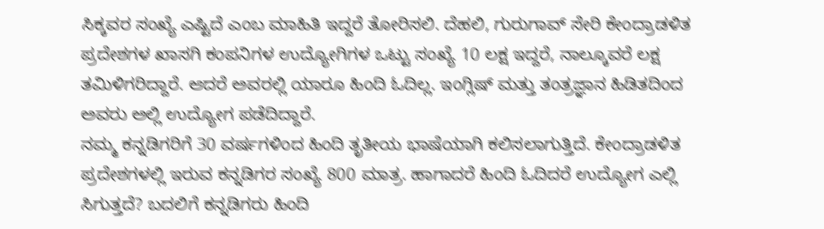ಸಿಕ್ಕವರ ಸಂಖ್ಯೆ ಎಷ್ಟಿದೆ ಎಂಬ ಮಾಹಿತಿ ಇದ್ದರೆ ತೋರಿಸಲಿ. ದೆಹಲಿ, ಗುರುಗಾವ್ ಸೇರಿ ಕೇಂದ್ರಾಡಳಿತ ಪ್ರದೇಶಗಳ ಖಾಸಗಿ ಕಂಪನಿಗಳ ಉದ್ಯೋಗಿಗಳ ಒಟ್ಟು ಸಂಖ್ಯೆ 10 ಲಕ್ಷ ಇದ್ದರೆ, ನಾಲ್ಕೂವರೆ ಲಕ್ಷ ತಮಿಳಿಗರಿದ್ದಾರೆ. ಆದರೆ ಅವರಲ್ಲಿ ಯಾರೂ ಹಿಂದಿ ಓದಿಲ್ಲ. ಇಂಗ್ಲಿಷ್ ಮತ್ತು ತಂತ್ರಜ್ಞಾನ ಹಿಡಿತದಿಂದ ಅವರು ಅಲ್ಲಿ ಉದ್ಯೋಗ ಪಡೆದಿದ್ದಾರೆ.
ನಮ್ಮ ಕನ್ನಡಿಗರಿಗೆ 30 ವರ್ಷಗಳಿಂದ ಹಿಂದಿ ತೃತೀಯ ಭಾಷೆಯಾಗಿ ಕಲಿಸಲಾಗುತ್ತಿದೆ. ಕೇಂದ್ರಾಡಳಿತ ಪ್ರದೇಶಗಳಲ್ಲಿ ಇರುವ ಕನ್ನಡಿಗರ ಸಂಖ್ಯೆ 800 ಮಾತ್ರ. ಹಾಗಾದರೆ ಹಿಂದಿ ಓದಿದರೆ ಉದ್ಯೋಗ ಎಲ್ಲಿ ಸಿಗುತ್ತದೆ? ಬದಲಿಗೆ ಕನ್ನಡಿಗರು ಹಿಂದಿ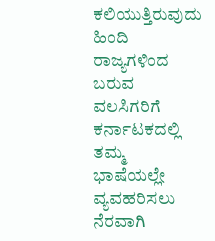ಕಲಿಯುತ್ತಿರುವುದು ಹಿಂದಿ ರಾಜ್ಯಗಳಿಂದ ಬರುವ ವಲಸಿಗರಿಗೆ ಕರ್ನಾಟಕದಲ್ಲಿ ತಮ್ಮ ಭಾಷೆಯಲ್ಲೇ ವ್ಯವಹರಿಸಲು ನೆರವಾಗಿ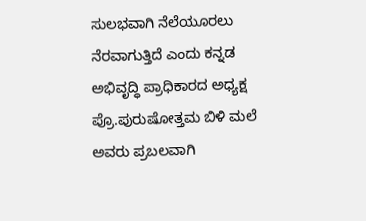ಸುಲಭವಾಗಿ ನೆಲೆಯೂರಲು ನೆರವಾಗುತ್ತಿದೆ ಎಂದು ಕನ್ನಡ ಅಭಿವೃದ್ಧಿ ಪ್ರಾಧಿಕಾರದ ಅಧ್ಯಕ್ಷ ಪ್ರೊ.ಪುರುಷೋತ್ತಮ ಬಿಳಿ ಮಲೆ ಅವರು ಪ್ರಬಲವಾಗಿ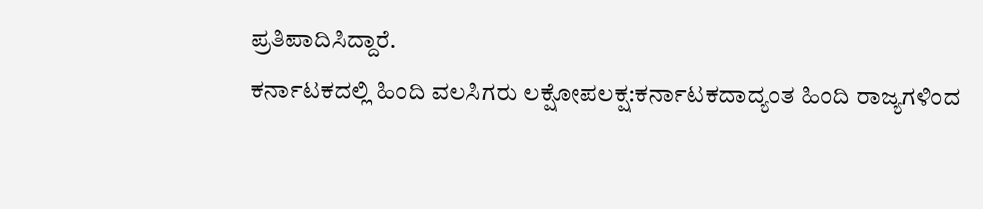ಪ್ರತಿಪಾದಿಸಿದ್ದಾರೆ.
ಕರ್ನಾಟಕದಲ್ಲಿ ಹಿಂದಿ ವಲಸಿಗರು ಲಕ್ಷೋಪಲಕ್ಷ:ಕರ್ನಾಟಕದಾದ್ಯಂತ ಹಿಂದಿ ರಾಜ್ಯಗಳಿಂದ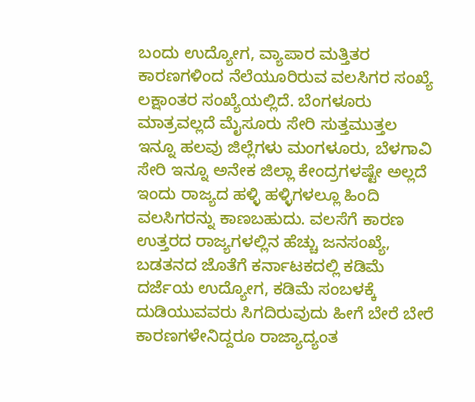ಬಂದು ಉದ್ಯೋಗ, ವ್ಯಾಪಾರ ಮತ್ತಿತರ ಕಾರಣಗಳಿಂದ ನೆಲೆಯೂರಿರುವ ವಲಸಿಗರ ಸಂಖ್ಯೆ ಲಕ್ಷಾಂತರ ಸಂಖ್ಯೆಯಲ್ಲಿದೆ. ಬೆಂಗಳೂರು ಮಾತ್ರವಲ್ಲದೆ ಮೈಸೂರು ಸೇರಿ ಸುತ್ತಮುತ್ತಲ ಇನ್ನೂ ಹಲವು ಜಿಲ್ಲೆಗಳು ಮಂಗಳೂರು, ಬೆಳಗಾವಿ ಸೇರಿ ಇನ್ನೂ ಅನೇಕ ಜಿಲ್ಲಾ ಕೇಂದ್ರಗಳಷ್ಟೇ ಅಲ್ಲದೆ ಇಂದು ರಾಜ್ಯದ ಹಳ್ಳಿ ಹಳ್ಳಿಗಳಲ್ಲೂ ಹಿಂದಿ ವಲಸಿಗರನ್ನು ಕಾಣಬಹುದು. ವಲಸೆಗೆ ಕಾರಣ ಉತ್ತರದ ರಾಜ್ಯಗಳಲ್ಲಿನ ಹೆಚ್ಚು ಜನಸಂಖ್ಯೆ, ಬಡತನದ ಜೊತೆಗೆ ಕರ್ನಾಟಕದಲ್ಲಿ ಕಡಿಮೆ ದರ್ಜೆಯ ಉದ್ಯೋಗ, ಕಡಿಮೆ ಸಂಬಳಕ್ಕೆ ದುಡಿಯುವವರು ಸಿಗದಿರುವುದು ಹೀಗೆ ಬೇರೆ ಬೇರೆ ಕಾರಣಗಳೇನಿದ್ದರೂ ರಾಜ್ಯಾದ್ಯಂತ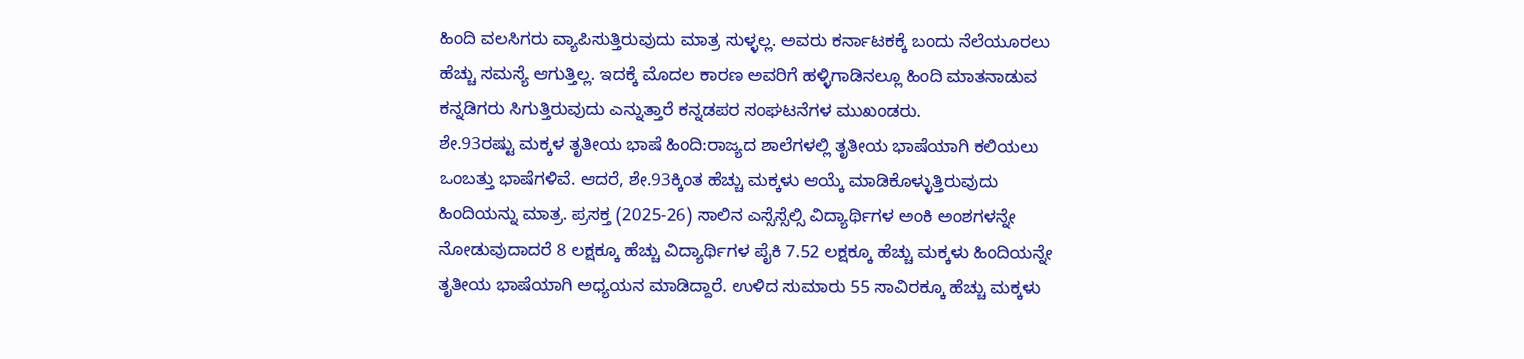ಹಿಂದಿ ವಲಸಿಗರು ವ್ಯಾಪಿಸುತ್ತಿರುವುದು ಮಾತ್ರ ಸುಳ್ಳಲ್ಲ. ಅವರು ಕರ್ನಾಟಕಕ್ಕೆ ಬಂದು ನೆಲೆಯೂರಲು ಹೆಚ್ಚು ಸಮಸ್ಯೆ ಆಗುತ್ತಿಲ್ಲ. ಇದಕ್ಕೆ ಮೊದಲ ಕಾರಣ ಅವರಿಗೆ ಹಳ್ಳಿಗಾಡಿನಲ್ಲೂ ಹಿಂದಿ ಮಾತನಾಡುವ ಕನ್ನಡಿಗರು ಸಿಗುತ್ತಿರುವುದು ಎನ್ನುತ್ತಾರೆ ಕನ್ನಡಪರ ಸಂಘಟನೆಗಳ ಮುಖಂಡರು.
ಶೇ.93ರಷ್ಟು ಮಕ್ಕಳ ತೃತೀಯ ಭಾಷೆ ಹಿಂದಿ:ರಾಜ್ಯದ ಶಾಲೆಗಳಲ್ಲಿ ತೃತೀಯ ಭಾಷೆಯಾಗಿ ಕಲಿಯಲು ಒಂಬತ್ತು ಭಾಷೆಗಳಿವೆ. ಆದರೆ, ಶೇ.93ಕ್ಕಿಂತ ಹೆಚ್ಚು ಮಕ್ಕಳು ಆಯ್ಕೆ ಮಾಡಿಕೊಳ್ಳುತ್ತಿರುವುದು ಹಿಂದಿಯನ್ನು ಮಾತ್ರ. ಪ್ರಸಕ್ತ (2025-26) ಸಾಲಿನ ಎಸ್ಸೆಸ್ಸೆಲ್ಸಿ ವಿದ್ಯಾರ್ಥಿಗಳ ಅಂಕಿ ಅಂಶಗಳನ್ನೇ ನೋಡುವುದಾದರೆ 8 ಲಕ್ಷಕ್ಕೂ ಹೆಚ್ಚು ವಿದ್ಯಾರ್ಥಿಗಳ ಪೈಕಿ 7.52 ಲಕ್ಷಕ್ಕೂ ಹೆಚ್ಚು ಮಕ್ಕಳು ಹಿಂದಿಯನ್ನೇ ತೃತೀಯ ಭಾಷೆಯಾಗಿ ಅಧ್ಯಯನ ಮಾಡಿದ್ದಾರೆ. ಉಳಿದ ಸುಮಾರು 55 ಸಾವಿರಕ್ಕೂ ಹೆಚ್ಚು ಮಕ್ಕಳು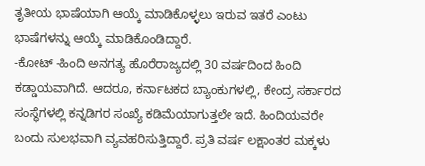ತೃತೀಯ ಭಾಷೆಯಾಗಿ ಆಯ್ಕೆ ಮಾಡಿಕೊಳ್ಳಲು ಇರುವ ಇತರೆ ಎಂಟು ಭಾಷೆಗಳನ್ನು ಆಯ್ಕೆ ಮಾಡಿಕೊಂಡಿದ್ದಾರೆ.
-ಕೋಟ್ -ಹಿಂದಿ ಅನಗತ್ಯ ಹೊರೆರಾಜ್ಯದಲ್ಲಿ 30 ವರ್ಷದಿಂದ ಹಿಂದಿ ಕಡ್ಡಾಯವಾಗಿದೆ. ಆದರೂ, ಕರ್ನಾಟಕದ ಬ್ಯಾಂಕುಗಳಲ್ಲಿ, ಕೇಂದ್ರ ಸರ್ಕಾರದ ಸಂಸ್ಥೆಗಳಲ್ಲಿ ಕನ್ನಡಿಗರ ಸಂಖ್ಯೆ ಕಡಿಮೆಯಾಗುತ್ತಲೇ ಇದೆ. ಹಿಂದಿಯವರೇ ಬಂದು ಸುಲಭವಾಗಿ ವ್ಯವಹರಿಸುತ್ತಿದ್ದಾರೆ. ಪ್ರತಿ ವರ್ಷ ಲಕ್ಷಾಂತರ ಮಕ್ಕಳು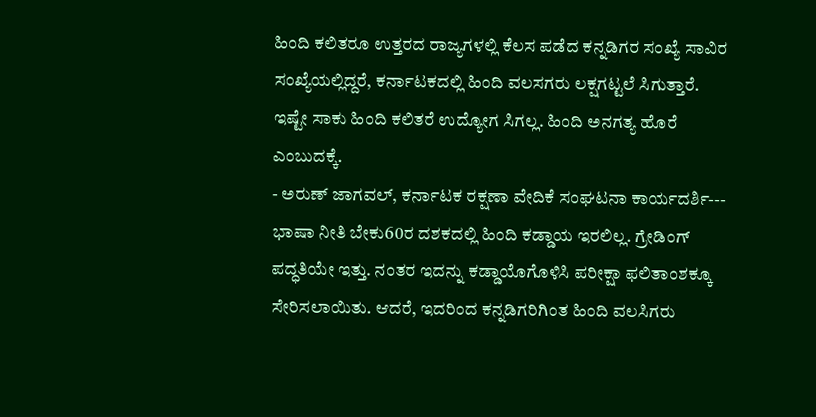ಹಿಂದಿ ಕಲಿತರೂ ಉತ್ತರದ ರಾಜ್ಯಗಳಲ್ಲಿ ಕೆಲಸ ಪಡೆದ ಕನ್ನಡಿಗರ ಸಂಖ್ಯೆ ಸಾವಿರ ಸಂಖ್ಯೆಯಲ್ಲಿದ್ದರೆ, ಕರ್ನಾಟಕದಲ್ಲಿ ಹಿಂದಿ ವಲಸಗರು ಲಕ್ಷಗಟ್ಟಲೆ ಸಿಗುತ್ತಾರೆ. ಇಷ್ಟೇ ಸಾಕು ಹಿಂದಿ ಕಲಿತರೆ ಉದ್ಯೋಗ ಸಿಗಲ್ಲ. ಹಿಂದಿ ಅನಗತ್ಯ ಹೊರೆ ಎಂಬುದಕ್ಕೆ.
- ಅರುಣ್ ಜಾಗವಲ್, ಕರ್ನಾಟಕ ರಕ್ಷಣಾ ವೇದಿಕೆ ಸಂಘಟನಾ ಕಾರ್ಯದರ್ಶಿ---
ಭಾಷಾ ನೀತಿ ಬೇಕು60ರ ದಶಕದಲ್ಲಿ ಹಿಂದಿ ಕಡ್ಡಾಯ ಇರಲಿಲ್ಲ. ಗ್ರೇಡಿಂಗ್ ಪದ್ಧತಿಯೇ ಇತ್ತು. ನಂತರ ಇದನ್ನು ಕಡ್ಡಾಯೊಗೊಳಿಸಿ ಪರೀಕ್ಷಾ ಫಲಿತಾಂಶಕ್ಕೂ ಸೇರಿಸಲಾಯಿತು. ಆದರೆ, ಇದರಿಂದ ಕನ್ನಡಿಗರಿಗಿಂತ ಹಿಂದಿ ವಲಸಿಗರು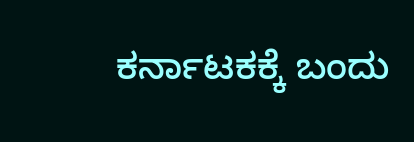ಕರ್ನಾಟಕಕ್ಕೆ ಬಂದು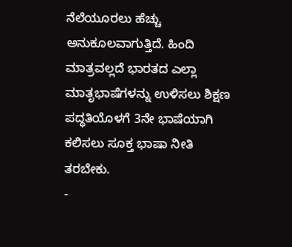ನೆಲೆಯೂರಲು ಹೆಚ್ಚು ಅನುಕೂಲವಾಗುತ್ತಿದೆ. ಹಿಂದಿ ಮಾತ್ರವಲ್ಲದೆ ಭಾರತದ ಎಲ್ಲಾ ಮಾತೃಭಾಷೆಗಳನ್ನು ಉಳಿಸಲು ಶಿಕ್ಷಣ ಪದ್ಧತಿಯೊಳಗೆ 3ನೇ ಭಾಷೆಯಾಗಿ ಕಲಿಸಲು ಸೂಕ್ತ ಭಾಷಾ ನೀತಿ ತರಬೇಕು.
-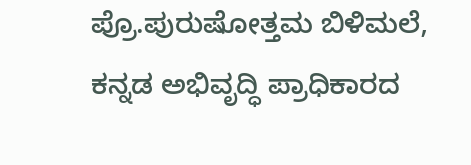ಪ್ರೊ.ಪುರುಷೋತ್ತಮ ಬಿಳಿಮಲೆ, ಕನ್ನಡ ಅಭಿವೃದ್ಧಿ ಪ್ರಾಧಿಕಾರದ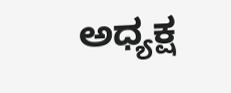ಅಧ್ಯಕ್ಷ